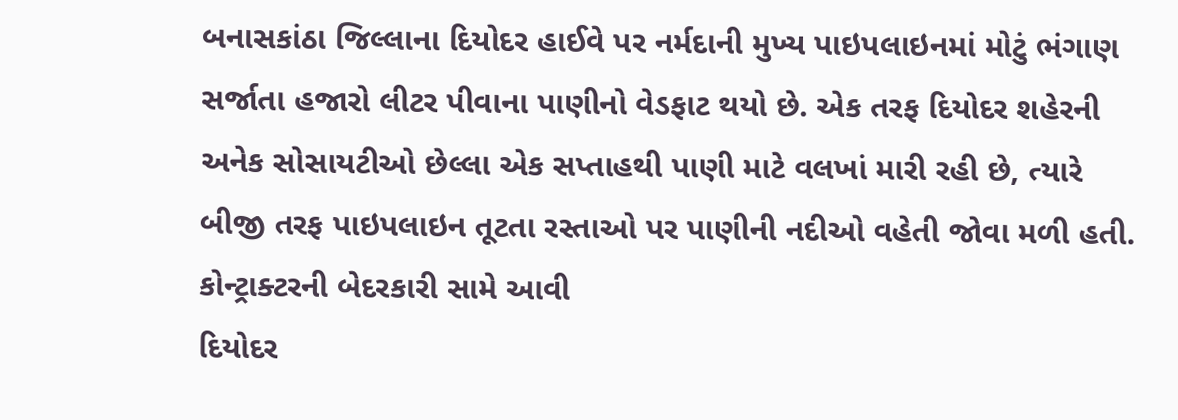બનાસકાંઠા જિલ્લાના દિયોદર હાઈવે પર નર્મદાની મુખ્ય પાઇપલાઇનમાં મોટું ભંગાણ સર્જાતા હજારો લીટર પીવાના પાણીનો વેડફાટ થયો છે. એક તરફ દિયોદર શહેરની અનેક સોસાયટીઓ છેલ્લા એક સપ્તાહથી પાણી માટે વલખાં મારી રહી છે, ત્યારે બીજી તરફ પાઇપલાઇન તૂટતા રસ્તાઓ પર પાણીની નદીઓ વહેતી જોવા મળી હતી.
કોન્ટ્રાક્ટરની બેદરકારી સામે આવી
દિયોદર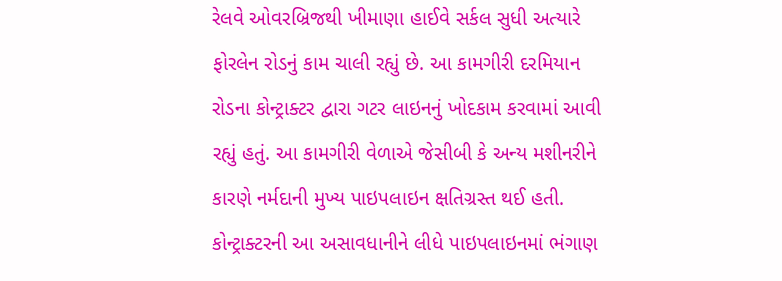રેલવે ઓવરબ્રિજથી ખીમાણા હાઈવે સર્કલ સુધી અત્યારે ફોરલેન રોડનું કામ ચાલી રહ્યું છે. આ કામગીરી દરમિયાન રોડના કોન્ટ્રાક્ટર દ્વારા ગટર લાઇનનું ખોદકામ કરવામાં આવી રહ્યું હતું. આ કામગીરી વેળાએ જેસીબી કે અન્ય મશીનરીને કારણે નર્મદાની મુખ્ય પાઇપલાઇન ક્ષતિગ્રસ્ત થઈ હતી. કોન્ટ્રાક્ટરની આ અસાવધાનીને લીધે પાઇપલાઇનમાં ભંગાણ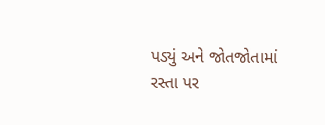પડ્યું અને જોતજોતામાં રસ્તા પર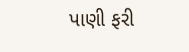પાણી ફરી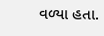વળ્યા હતા.